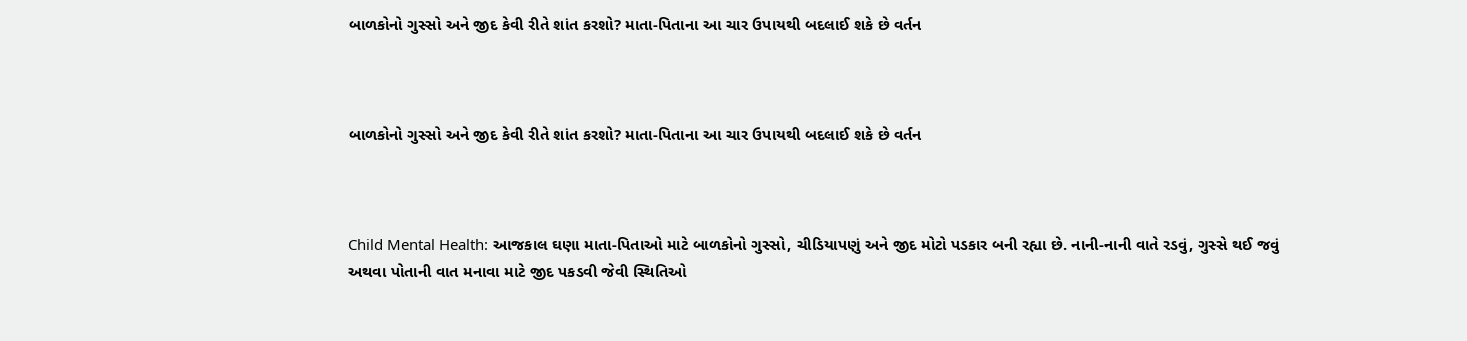બાળકોનો ગુસ્સો અને જીદ કેવી રીતે શાંત કરશો? માતા-પિતાના આ ચાર ઉપાયથી બદલાઈ શકે છે વર્તન



બાળકોનો ગુસ્સો અને જીદ કેવી રીતે શાંત કરશો? માતા-પિતાના આ ચાર ઉપાયથી બદલાઈ શકે છે વર્તન



Child Mental Health: આજકાલ ઘણા માતા-પિતાઓ માટે બાળકોનો ગુસ્સો, ચીડિયાપણું અને જીદ મોટો પડકાર બની રહ્યા છે. નાની-નાની વાતે રડવું, ગુસ્સે થઈ જવું અથવા પોતાની વાત મનાવા માટે જીદ પકડવી જેવી સ્થિતિઓ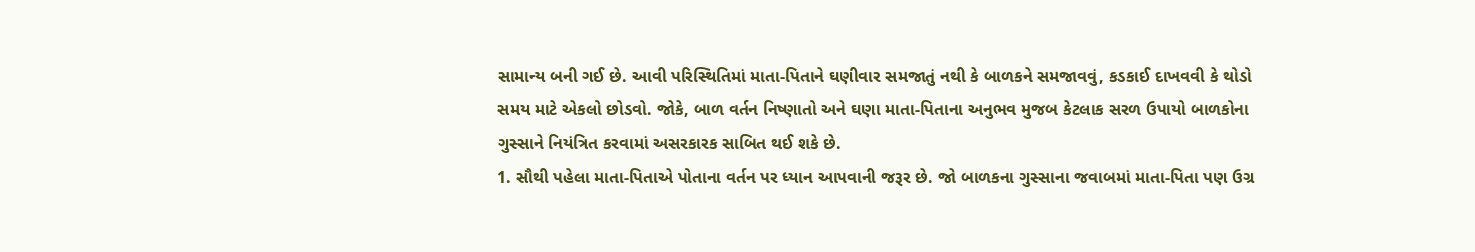સામાન્ય બની ગઈ છે. આવી પરિસ્થિતિમાં માતા-પિતાને ઘણીવાર સમજાતું નથી કે બાળકને સમજાવવું, કડકાઈ દાખવવી કે થોડો સમય માટે એકલો છોડવો. જોકે, બાળ વર્તન નિષ્ણાતો અને ઘણા માતા-પિતાના અનુભવ મુજબ કેટલાક સરળ ઉપાયો બાળકોના ગુસ્સાને નિયંત્રિત કરવામાં અસરકારક સાબિત થઈ શકે છે.
1. સૌથી પહેલા માતા-પિતાએ પોતાના વર્તન પર ધ્યાન આપવાની જરૂર છે. જો બાળકના ગુસ્સાના જવાબમાં માતા-પિતા પણ ઉગ્ર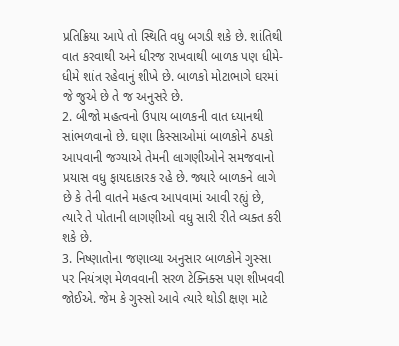પ્રતિક્રિયા આપે તો સ્થિતિ વધુ બગડી શકે છે. શાંતિથી વાત કરવાથી અને ધીરજ રાખવાથી બાળક પણ ધીમે-ધીમે શાંત રહેવાનું શીખે છે. બાળકો મોટાભાગે ઘરમાં જે જુએ છે તે જ અનુસરે છે.
2. બીજો મહત્વનો ઉપાય બાળકની વાત ધ્યાનથી સાંભળવાનો છે. ઘણા કિસ્સાઓમાં બાળકોને ઠપકો આપવાની જગ્યાએ તેમની લાગણીઓને સમજવાનો પ્રયાસ વધુ ફાયદાકારક રહે છે. જ્યારે બાળકને લાગે છે કે તેની વાતને મહત્વ આપવામાં આવી રહ્યું છે, ત્યારે તે પોતાની લાગણીઓ વધુ સારી રીતે વ્યક્ત કરી શકે છે.
3. નિષ્ણાતોના જણાવ્યા અનુસાર બાળકોને ગુસ્સા પર નિયંત્રણ મેળવવાની સરળ ટેક્નિક્સ પણ શીખવવી જોઈએ. જેમ કે ગુસ્સો આવે ત્યારે થોડી ક્ષણ માટે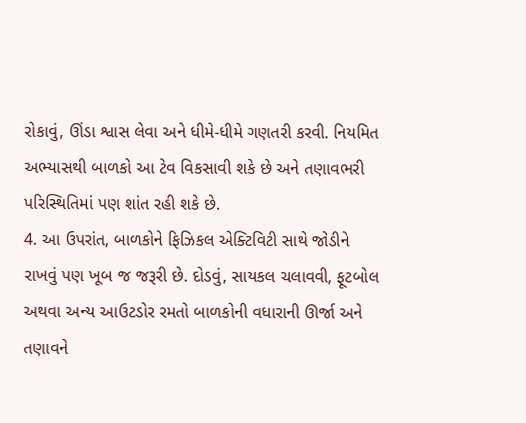રોકાવું, ઊંડા શ્વાસ લેવા અને ધીમે-ધીમે ગણતરી કરવી. નિયમિત અભ્યાસથી બાળકો આ ટેવ વિકસાવી શકે છે અને તણાવભરી પરિસ્થિતિમાં પણ શાંત રહી શકે છે.
4. આ ઉપરાંત, બાળકોને ફિઝિકલ એક્ટિવિટી સાથે જોડીને રાખવું પણ ખૂબ જ જરૂરી છે. દોડવું, સાયકલ ચલાવવી, ફૂટબોલ અથવા અન્ય આઉટડોર રમતો બાળકોની વધારાની ઊર્જા અને તણાવને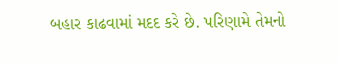બહાર કાઢવામાં મદદ કરે છે. પરિણામે તેમનો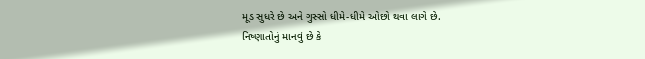મૂડ સુધરે છે અને ગુસ્સો ધીમે-ધીમે ઓછો થવા લાગે છે.
નિષ્ણાતોનું માનવું છે કે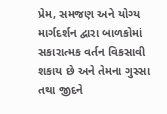પ્રેમ, સમજણ અને યોગ્ય માર્ગદર્શન દ્વારા બાળકોમાં સકારાત્મક વર્તન વિકસાવી શકાય છે અને તેમના ગુસ્સા તથા જીદને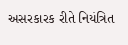અસરકારક રીતે નિયંત્રિત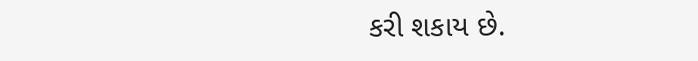કરી શકાય છે.